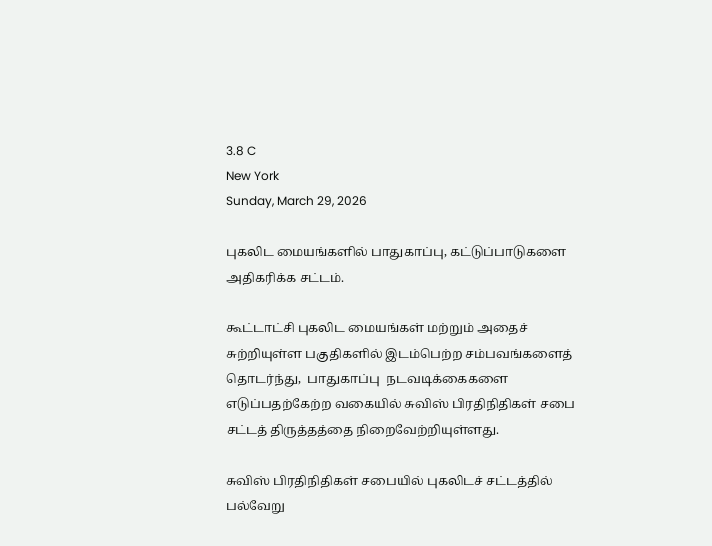3.8 C
New York
Sunday, March 29, 2026

புகலிட மையங்களில் பாதுகாப்பு, கட்டுப்பாடுகளை அதிகரிக்க சட்டம்.

கூட்டாட்சி புகலிட மையங்கள் மற்றும் அதைச் சுற்றியுள்ள பகுதிகளில் இடம்பெற்ற சம்பவங்களைத் தொடர்ந்து,  பாதுகாப்பு  நடவடிக்கைகளை எடுப்பதற்கேற்ற வகையில் சுவிஸ் பிரதிநிதிகள் சபை  சட்டத் திருத்தத்தை நிறைவேற்றியுள்ளது.

சுவிஸ் பிரதிநிதிகள் சபையில் புகலிடச் சட்டத்தில் பல்வேறு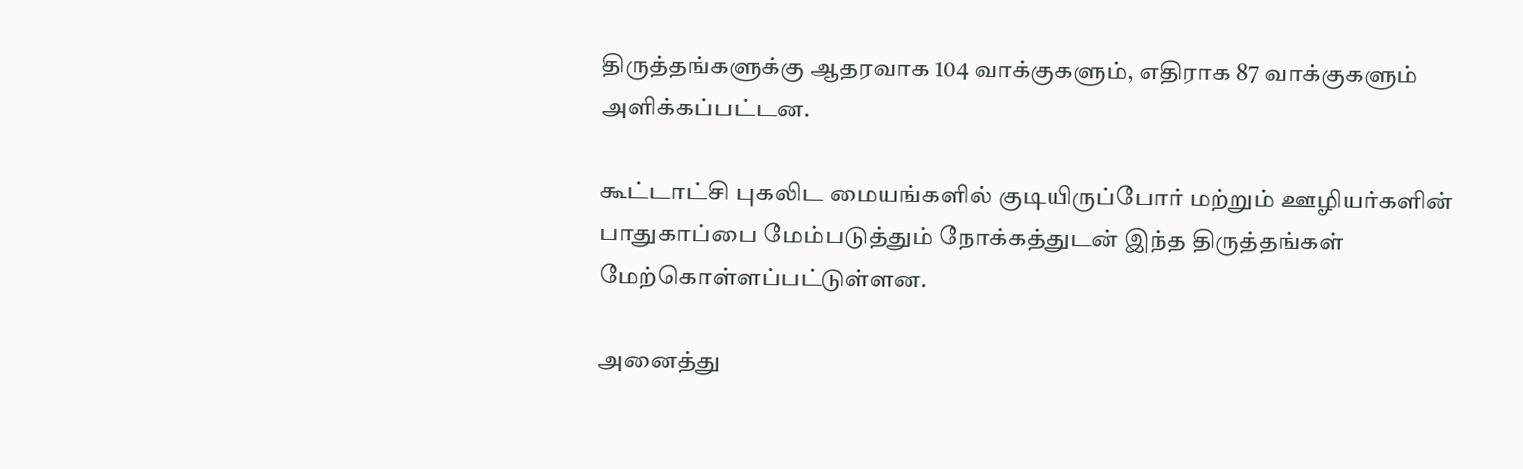திருத்தங்களுக்கு ஆதரவாக 104 வாக்குகளும், எதிராக 87 வாக்குகளும் அளிக்கப்பட்டன.

கூட்டாட்சி புகலிட மையங்களில் குடியிருப்போர் மற்றும் ஊழியர்களின் பாதுகாப்பை மேம்படுத்தும் நோக்கத்துடன் இந்த திருத்தங்கள் மேற்கொள்ளப்பட்டுள்ளன.

அனைத்து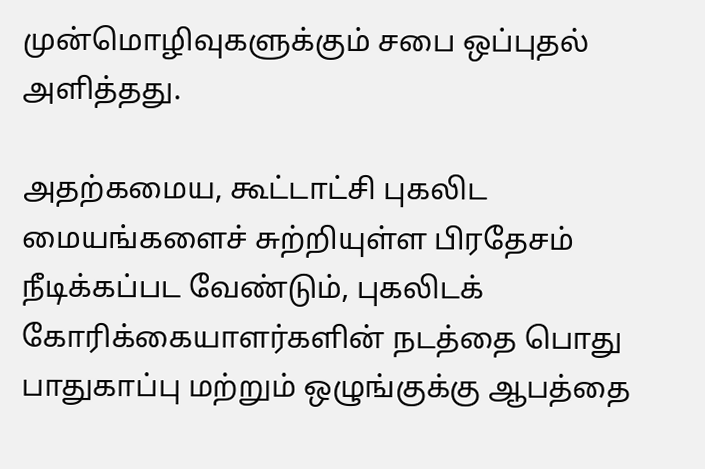முன்மொழிவுகளுக்கும் சபை ஒப்புதல் அளித்தது.

அதற்கமைய, கூட்டாட்சி புகலிட மையங்களைச் சுற்றியுள்ள பிரதேசம் நீடிக்கப்பட வேண்டும், புகலிடக் கோரிக்கையாளர்களின் நடத்தை பொது பாதுகாப்பு மற்றும் ஒழுங்குக்கு ஆபத்தை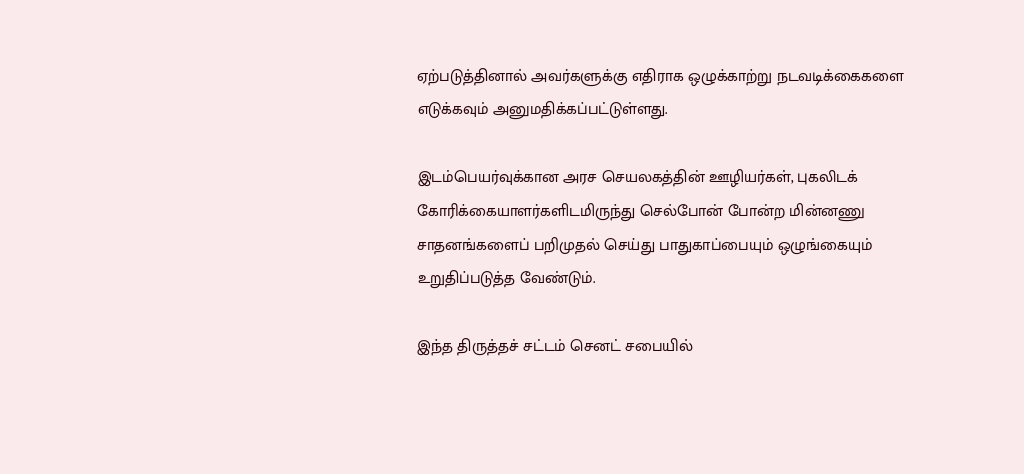ஏற்படுத்தினால் அவர்களுக்கு எதிராக ஒழுக்காற்று நடவடிக்கைகளை எடுக்கவும் அனுமதிக்கப்பட்டுள்ளது.

இடம்பெயர்வுக்கான அரச செயலகத்தின் ஊழியர்கள், புகலிடக் கோரிக்கையாளர்களிடமிருந்து செல்போன் போன்ற மின்னணு சாதனங்களைப் பறிமுதல் செய்து பாதுகாப்பையும் ஒழுங்கையும் உறுதிப்படுத்த வேண்டும்.

இந்த திருத்தச் சட்டம் செனட் சபையில்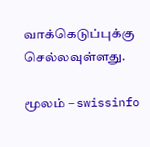வாக்கெடுப்புக்கு செல்லவுள்ளது.

மூலம் – swissinfo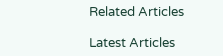Related Articles

Latest Articles